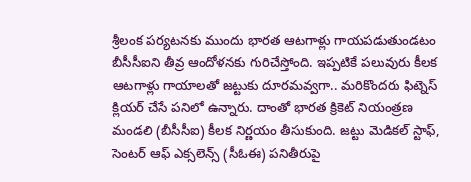శ్రీలంక పర్యటనకు ముందు భారత ఆటగాళ్లు గాయపడుతుండటం బీసీసీఐని తీవ్ర ఆందోళనకు గురిచేస్తోంది. ఇప్పటికే పలువురు కీలక ఆటగాళ్లు గాయాలతో జట్టుకు దూరమవ్వగా.. మరికొందరు ఫిట్నెస్ క్లియర్ చేసే పనిలో ఉన్నారు. దాంతో భారత క్రికెట్ నియంత్రణ మండలి (బీసీసీఐ) కీలక నిర్ణయం తీసుకుంది. జట్టు మెడికల్ స్టాఫ్, సెంటర్ ఆఫ్ ఎక్సలెన్స్ (సీఓఈ) పనితీరుపై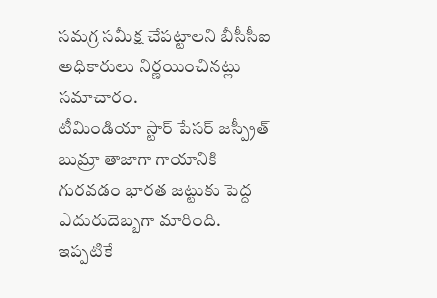సమగ్ర సమీక్ష చేపట్టాలని బీసీసీఐ అధికారులు నిర్ణయించినట్లు సమాచారం.
టీమిండియా స్టార్ పేసర్ జస్ప్రీత్ బుమ్రా తాజాగా గాయానికి గురవడం భారత జట్టుకు పెద్ద ఎదురుదెబ్బగా మారింది. ఇప్పటికే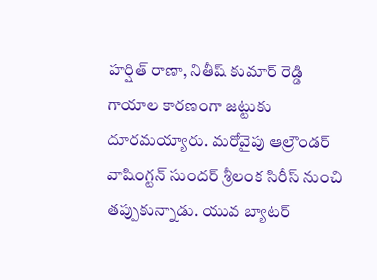హర్షిత్ రాణా, నితీష్ కుమార్ రెడ్డి గాయాల కారణంగా జట్టుకు దూరమయ్యారు. మరోవైపు ఆల్రౌండర్ వాషింగ్టన్ సుందర్ శ్రీలంక సిరీస్ నుంచి తప్పుకున్నాడు. యువ బ్యాటర్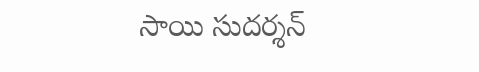సాయి సుదర్శన్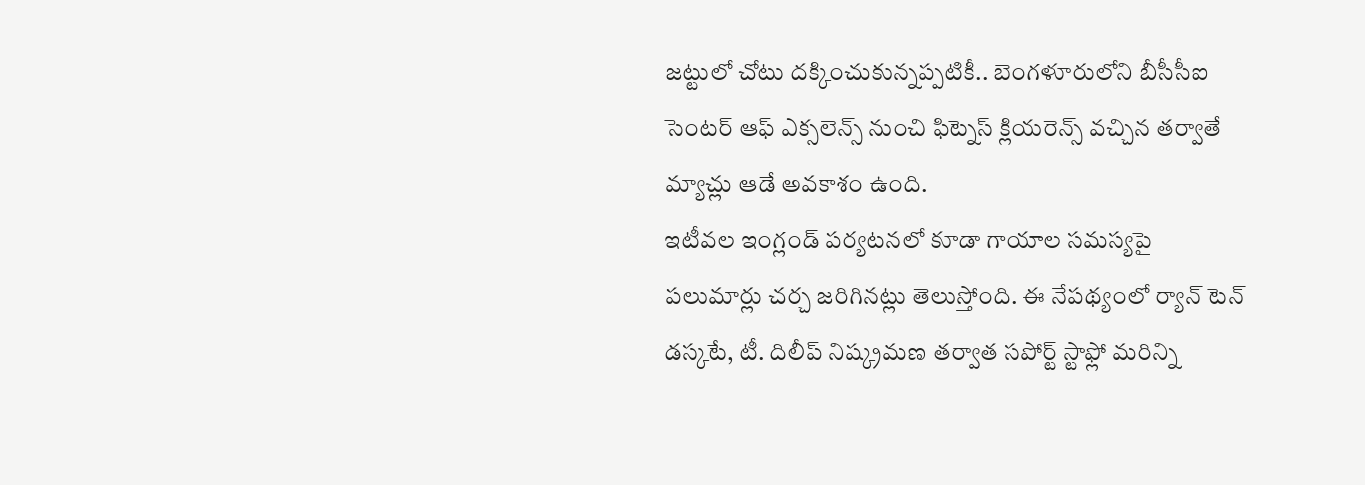జట్టులో చోటు దక్కించుకున్నప్పటికీ.. బెంగళూరులోని బీసీసీఐ సెంటర్ ఆఫ్ ఎక్సలెన్స్ నుంచి ఫిట్నెస్ క్లియరెన్స్ వచ్చిన తర్వాతే మ్యాచ్లు ఆడే అవకాశం ఉంది.
ఇటీవల ఇంగ్లండ్ పర్యటనలో కూడా గాయాల సమస్యపై పలుమార్లు చర్చ జరిగినట్లు తెలుస్తోంది. ఈ నేపథ్యంలో ర్యాన్ టెన్ డస్కటే, టీ. దిలీప్ నిష్క్రమణ తర్వాత సపోర్ట్ స్టాఫ్లో మరిన్ని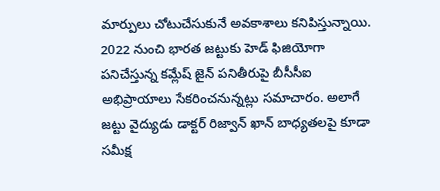మార్పులు చోటుచేసుకునే అవకాశాలు కనిపిస్తున్నాయి. 2022 నుంచి భారత జట్టుకు హెడ్ ఫిజియోగా పనిచేస్తున్న కమ్లేష్ జైన్ పనితీరుపై బీసీసీఐ అభిప్రాయాలు సేకరించనున్నట్లు సమాచారం. అలాగే జట్టు వైద్యుడు డాక్టర్ రిజ్వాన్ ఖాన్ బాధ్యతలపై కూడా సమీక్ష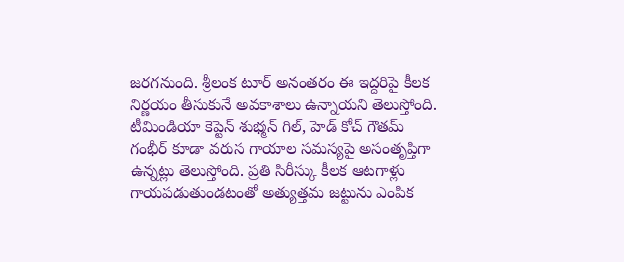జరగనుంది. శ్రీలంక టూర్ అనంతరం ఈ ఇద్దరిపై కీలక నిర్ణయం తీసుకునే అవకాశాలు ఉన్నాయని తెలుస్తోంది.
టీమిండియా కెప్టెన్ శుభ్మన్ గిల్, హెడ్ కోచ్ గౌతమ్ గంభీర్ కూడా వరుస గాయాల సమస్యపై అసంతృప్తిగా ఉన్నట్లు తెలుస్తోంది. ప్రతి సిరీస్కు కీలక ఆటగాళ్లు గాయపడుతుండటంతో అత్యుత్తమ జట్టును ఎంపిక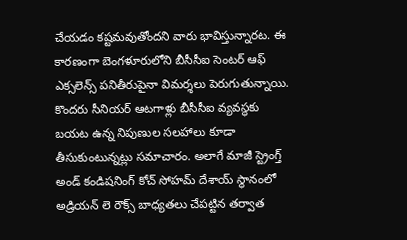చేయడం కష్టమవుతోందని వారు భావిస్తున్నారట. ఈ కారణంగా బెంగళూరులోని బీసీసీఐ సెంటర్ ఆఫ్ ఎక్సలెన్స్ పనితీరుపైనా విమర్శలు పెరుగుతున్నాయి. కొందరు సీనియర్ ఆటగాళ్లు బీసీసీఐ వ్యవస్థకు బయట ఉన్న నిపుణుల సలహాలు కూడా తీసుకుంటున్నట్లు సమాచారం. అలాగే మాజీ స్ట్రెంగ్త్ అండ్ కండిషనింగ్ కోచ్ సోహమ్ దేశాయ్ స్థానంలో అడ్రియన్ లె రౌక్స్ బాధ్యతలు చేపట్టిన తర్వాత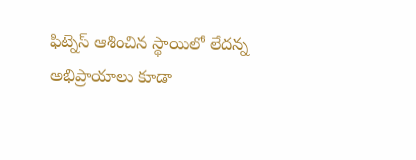ఫిట్నెస్ ఆశించిన స్థాయిలో లేదన్న అభిప్రాయాలు కూడా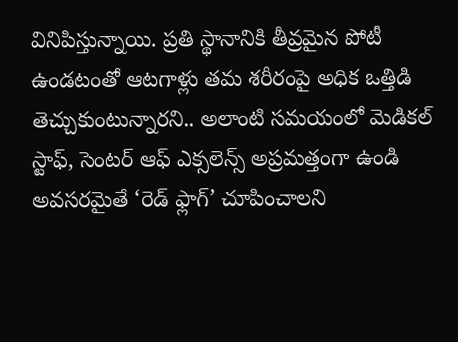వినిపిస్తున్నాయి. ప్రతి స్థానానికి తీవ్రమైన పోటీ ఉండటంతో ఆటగాళ్లు తమ శరీరంపై అధిక ఒత్తిడి తెచ్చుకుంటున్నారని.. అలాంటి సమయంలో మెడికల్ స్టాఫ్, సెంటర్ ఆఫ్ ఎక్సలెన్స్ అప్రమత్తంగా ఉండి అవసరమైతే ‘రెడ్ ఫ్లాగ్’ చూపించాలని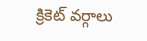క్రికెట్ వర్గాలు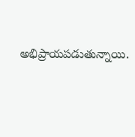అభిప్రాయపడుతున్నాయి.